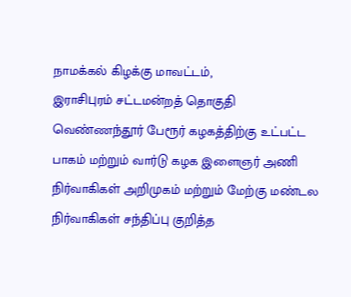நாமக்கல் கிழக்கு மாவட்டம்,
இராசிபுரம் சட்டமன்றத் தொகுதி வெண்ணந்தூர் பேரூர் கழகத்திற்கு உட்பட்ட பாகம் மற்றும் வார்டு கழக இளைஞர் அணி நிர்வாகிகள் அறிமுகம் மற்றும் மேற்கு மண்டல நிர்வாகிகள் சந்திப்பு குறித்த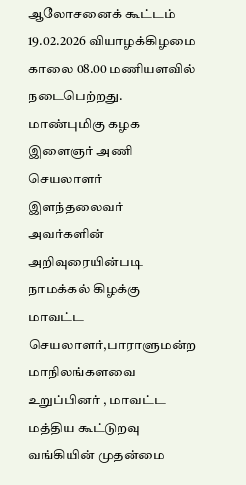ஆலோசனைக் கூட்டம் 19.02.2026 வியாழக்கிழமை காலை 08.00 மணியளவில் நடைபெற்றது.
மாண்புமிகு கழக இளைஞர் அணி செயலாளர் இளந்தலைவர் அவர்களின் அறிவுரையின்படி நாமக்கல் கிழக்கு மாவட்ட செயலாளர்,பாராளுமன்ற மாநிலங்களவை உறுப்பினர் , மாவட்ட மத்திய கூட்டுறவு வங்கியின் முதன்மை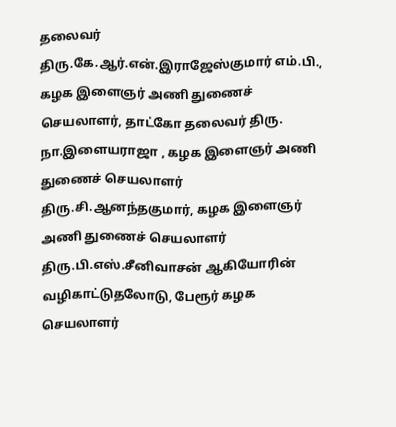தலைவர் திரு.கே.ஆர்.என்.இராஜேஸ்குமார் எம்.பி., கழக இளைஞர் அணி துணைச் செயலாளர், தாட்கோ தலைவர் திரு. நா.இளையராஜா , கழக இளைஞர் அணி துணைச் செயலாளர் திரு.சி.ஆனந்தகுமார், கழக இளைஞர் அணி துணைச் செயலாளர் திரு.பி.எஸ்.சீனிவாசன் ஆகியோரின் வழிகாட்டுதலோடு, பேரூர் கழக செயலாளர்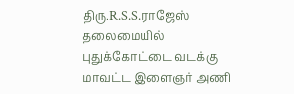திரு.R.S.S.ராஜேஸ் தலைமையில் புதுக்கோட்டை வடக்கு மாவட்ட இளைஞர் அணி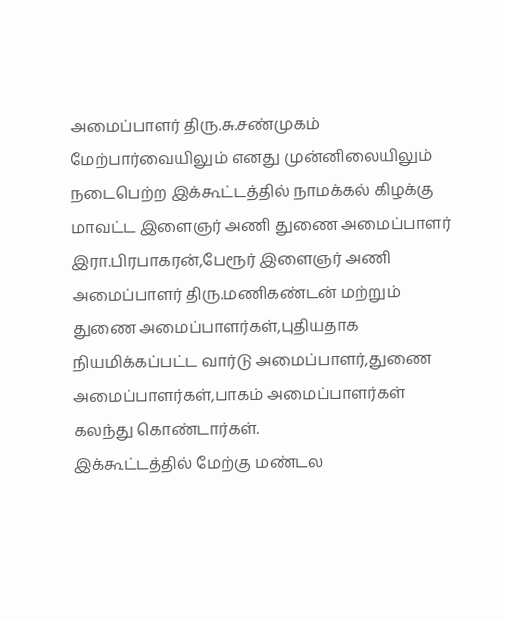அமைப்பாளர் திரு.சு.சண்முகம் மேற்பார்வையிலும் எனது முன்னிலையிலும்
நடைபெற்ற இக்கூட்டத்தில் நாமக்கல் கிழக்கு மாவட்ட இளைஞர் அணி துணை அமைப்பாளர் இரா.பிரபாகரன்,பேரூர் இளைஞர் அணி அமைப்பாளர் திரு.மணிகண்டன் மற்றும் துணை அமைப்பாளர்கள்,புதியதாக நியமிக்கப்பட்ட வார்டு அமைப்பாளர்,துணை அமைப்பாளர்கள்,பாகம் அமைப்பாளர்கள் கலந்து கொண்டார்கள்.
இக்கூட்டத்தில் மேற்கு மண்டல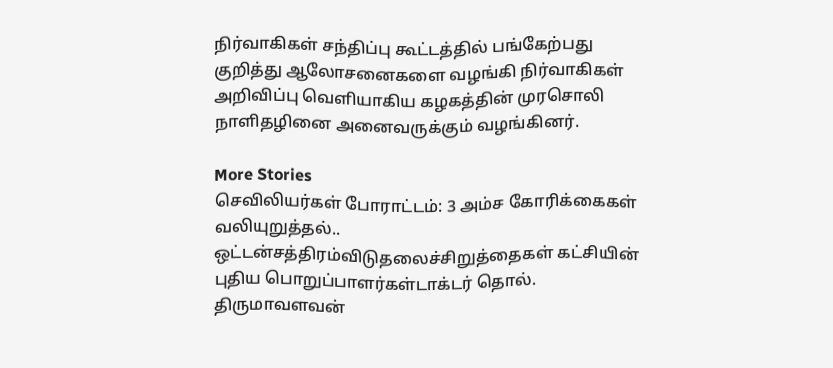நிர்வாகிகள் சந்திப்பு கூட்டத்தில் பங்கேற்பது குறித்து ஆலோசனைகளை வழங்கி நிர்வாகிகள் அறிவிப்பு வெளியாகிய கழகத்தின் முரசொலி நாளிதழினை அனைவருக்கும் வழங்கினர்.

More Stories
செவிலியர்கள் போராட்டம்: 3 அம்ச கோரிக்கைகள் வலியுறுத்தல்..
ஒட்டன்சத்திரம்விடுதலைச்சிறுத்தைகள் கட்சியின் புதிய பொறுப்பாளர்கள்டாக்டர் தொல். திருமாவளவன்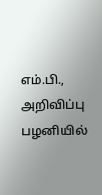எம்.பி., அறிவிப்பு
பழனியில்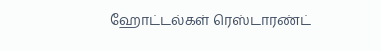ஹோட்டல்கள் ரெஸ்டாரண்ட்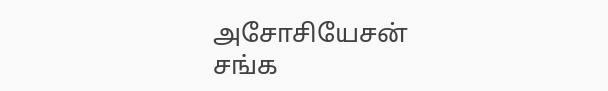அசோசியேசன் சங்க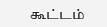கூட்டம்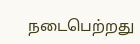நடைபெற்றது